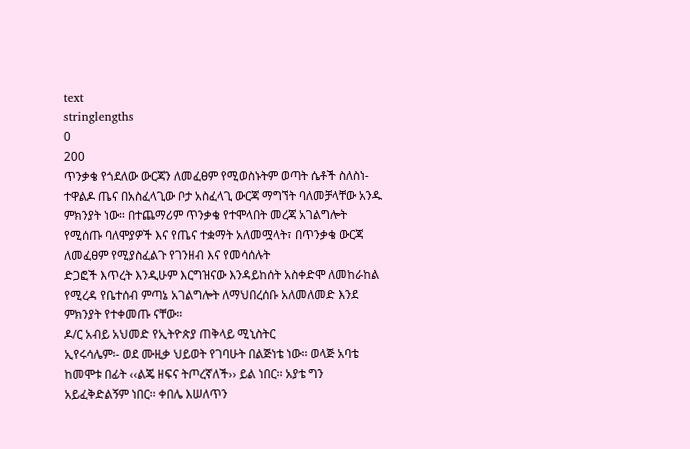text
stringlengths
0
200
ጥንቃቄ የጎደለው ውርጃን ለመፈፀም የሚወስኑትም ወጣት ሴቶች ስለስነ-ተዋልዶ ጤና በአስፈላጊው ቦታ አስፈላጊ ውርጃ ማግኘት ባለመቻላቸው አንዱ ምክንያት ነው። በተጨማሪም ጥንቃቄ የተሞላበት መረጃ አገልግሎት የሚሰጡ ባለሞያዎች እና የጤና ተቋማት አለመሟላት፣ በጥንቃቄ ውርጃ ለመፈፀም የሚያስፈልጉ የገንዘብ እና የመሳሰሉት
ድጋፎች እጥረት እንዲሁም እርግዝናው እንዳይከሰት አስቀድሞ ለመከራከል የሚረዳ የቤተሰብ ምጣኔ አገልግሎት ለማህበረሰቡ አለመለመድ እንደ ምክንያት የተቀመጡ ናቸው።
ዶ/ር አብይ አህመድ የኢትዮጵያ ጠቅላይ ሚኒስትር
ኢየሩሳሌም፡- ወደ ሙዚቃ ህይወት የገባሁት በልጅነቴ ነው፡፡ ወላጅ አባቴ ከመሞቱ በፊት ‹‹ልጄ ዘፍና ትጦረኛለች›› ይል ነበር፡፡ አያቴ ግን አይፈቅድልኝም ነበር፡፡ ቀበሌ እሠለጥን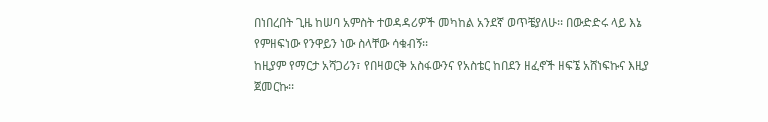በነበረበት ጊዜ ከሠባ አምስት ተወዳዳሪዎች መካከል አንደኛ ወጥቼያለሁ፡፡ በውድድሩ ላይ እኔ የምዘፍነው የንዋይን ነው ስላቸው ሳቁብኝ፡፡
ከዚያም የማርታ አሻጋሪን፣ የበዛወርቅ አስፋውንና የአስቴር ከበደን ዘፈኖች ዘፍኜ አሸነፍኩና እዚያ ጀመርኩ፡፡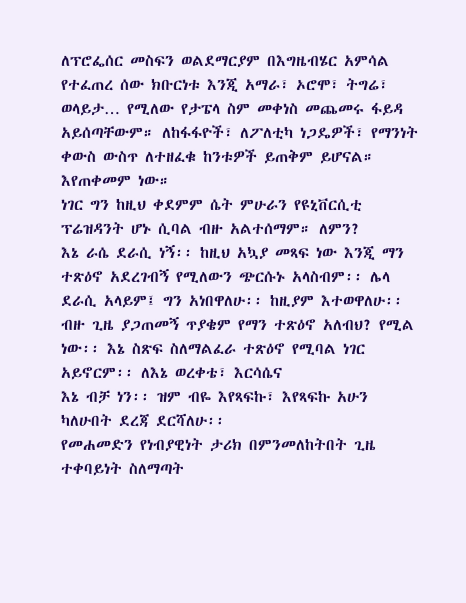ለፕሮፌሰር መስፍን ወልደማርያም በእግዜብሄር አምሳል የተፈጠረ ሰው ክቡርነቱ እንጂ አማራ፣ ኦሮሞ፣ ትግሬ፣ ወላይታ… የሚለው የታፔላ ስም መቀነስ መጨመሩ ፋይዳ አይሰጣቸውም። ለከፋፋዮች፣ ለፖለቲካ ነጋዴዎች፣ የማንነት ቀውስ ውስጥ ለተዘፈቁ ከንቱዎች ይጠቅም ይሆናል። እየጠቀመም ነው።
ነገር ግን ከዚህ ቀደምም ሴት ምሁራን የዩኒቨርሲቲ ፕሬዝዳንት ሆኑ ሲባል ብዙ አልተሰማም። ለምን?
እኔ ራሴ ደራሲ ነኝ፡፡ ከዚህ አኳያ መጻፍ ነው እንጂ ማን ተጽዕኖ አደረገብኝ የሚለውን ጭርሱኑ አላስብም፡፡ ሌላ ደራሲ አላይም፤ ግን አነበዋለሁ፡፡ ከዚያም እተወዋለሁ፡፡ ብዙ ጊዜ ያጋጠመኝ ጥያቄም የማን ተጽዕኖ አለብህ? የሚል ነው፡፡ እኔ ስጽፍ ስለማልፈራ ተጽዕኖ የሚባል ነገር አይኖርም፡፡ ለእኔ ወረቀቴ፣ እርሳሴና
እኔ ብቻ ነን፡፡ ዝም ብዬ እየጻፍኩ፣ እየጻፍኩ አሁን ካለሁበት ደረጃ ደርሻለሁ፡፡
የመሐመድን የነብያዊነት ታሪክ በምንመለከትበት ጊዜ ተቀባይነት ስለማጣት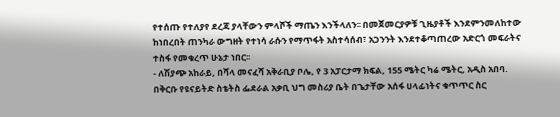የተሰጡ የተለያየ ደረጃ ያላቸውን ምላሾች ማጤን እንችላለን፡፡ በመጀመርያዎቹ ጊዜያቶች እንደምንመለከተው ከነበረበት ጠንካራ ውግዘት የተነሳ ራሱን የማጥፋት አስተሳሰብ፣ አጋንንት እንደተቆጣጠረው አድርጎ መፍራትና ተስፋ የመቁረጥ ሁኔታ ነበር፡፡
- ለሽያጭ አከራይ, በሻላ መናፈሻ አቅራቢያ ቦሌ, የ 3 አፓርታማ ክፍል, 155 ሜትር ካሬ ሜትር, አዲስ አበባ.
በቅርቡ የዩናይትድ ስቴትስ ፌደራል አቃቢ ህግ መስሪያ ቤት በጌታቸው አሰፋ ሀላፊነትና ቁጥጥር ስር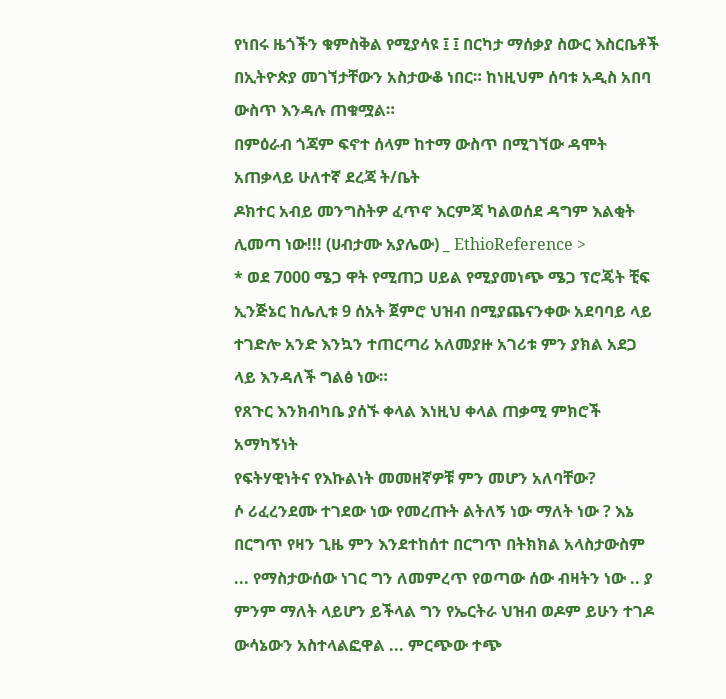የነበሩ ዜጎችን ቁምስቅል የሚያሳዩ ፤ ፤ በርካታ ማሰቃያ ስውር እስርቤቶች በኢትዮጵያ መገኘታቸውን አስታውቆ ነበር። ከነዚህም ሰባቱ አዲስ አበባ ውስጥ እንዳሉ ጠቁሟል።
በምዕራብ ጎጃም ፍኖተ ሰላም ከተማ ውስጥ በሚገኘው ዳሞት አጠቃላይ ሁለተኛ ደረጃ ት/ቤት
ዶክተር አብይ መንግስትዎ ፈጥኖ እርምጃ ካልወሰደ ዳግም እልቂት ሊመጣ ነው!!! (ሀብታሙ አያሌው) _ EthioReference >
* ወደ 7000 ሜጋ ዋት የሚጠጋ ሀይል የሚያመነጭ ሜጋ ፕሮጄት ቺፍ ኢንጅኔር ከሌሊቱ 9 ሰአት ጀምሮ ህዝብ በሚያጨናንቀው አደባባይ ላይ ተገድሎ አንድ እንኳን ተጠርጣሪ አለመያዙ አገሪቱ ምን ያክል አደጋ ላይ እንዳለች ግልፅ ነው።
የጸጉር እንክብካቤ ያሰኙ ቀላል እነዚህ ቀላል ጠቃሚ ምክሮች አማካኝነት
የፍትሃዊነትና የእኩልነት መመዘኛዎቹ ምን መሆን አለባቸው?
ሶ ሪፈረንደሙ ተገደው ነው የመረጡት ልትለኝ ነው ማለት ነው ? እኔ በርግጥ የዛን ጊዜ ምን እንደተከሰተ በርግጥ በትክክል አላስታውስም ... የማስታውሰው ነገር ግን ለመምረጥ የወጣው ሰው ብዛትን ነው .. ያ ምንም ማለት ላይሆን ይችላል ግን የኤርትራ ህዝብ ወዶም ይሁን ተገዶ ውሳኔውን አስተላልፎዋል ... ምርጭው ተጭ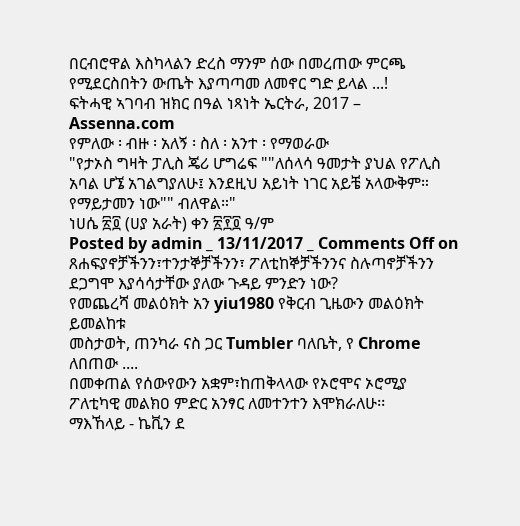በርብሮዋል እስካላልን ድረስ ማንም ሰው በመረጠው ምርጫ የሚደርስበትን ውጤት እያጣጣመ ለመኖር ግድ ይላል ...!
ፍትሓዊ ኣገባብ ዝክር በዓል ነጻነት ኤርትራ, 2017 – Assenna.com
የምለው ፡ ብዙ ፡ አለኝ ፡ ስለ ፡ አንተ ፡ የማወራው
"የታኦስ ግዛት ፓሊስ ጄሪ ሆግሬፍ ""ለሰላሳ ዓመታት ያህል የፖሊስ አባል ሆኜ አገልግያለሁ፤ እንደዚህ አይነት ነገር አይቼ አላውቅም። የማይታመን ነው"" ብለዋል።"
ነሀሴ ፳፬ (ሀያ አራት) ቀን ፳፻፬ ዓ/ም
Posted by admin _ 13/11/2017 _ Comments Off on ጸሐፍያኖቻችንን፣ተንታኞቻችንን፣ ፖለቲከኞቻችንንና ስሉጣኖቻችንን ደጋግሞ እያሳሳታቸው ያለው ጉዳይ ምንድን ነው?
የመጨረሻ መልዕክት አን yiu1980 የቅርብ ጊዜውን መልዕክት ይመልከቱ
መስታወት, ጠንካራ ናስ ጋር Tumbler ባለቤት, የ Chrome ለበጠው ....
በመቀጠል የሰውየውን አቋም፣ከጠቅላላው የኦሮሞና ኦሮሚያ ፖለቲካዊ መልክዐ ምድር አንፃር ለመተንተን እሞክራለሁ፡፡
ማእኸላይ - ኬቪን ደ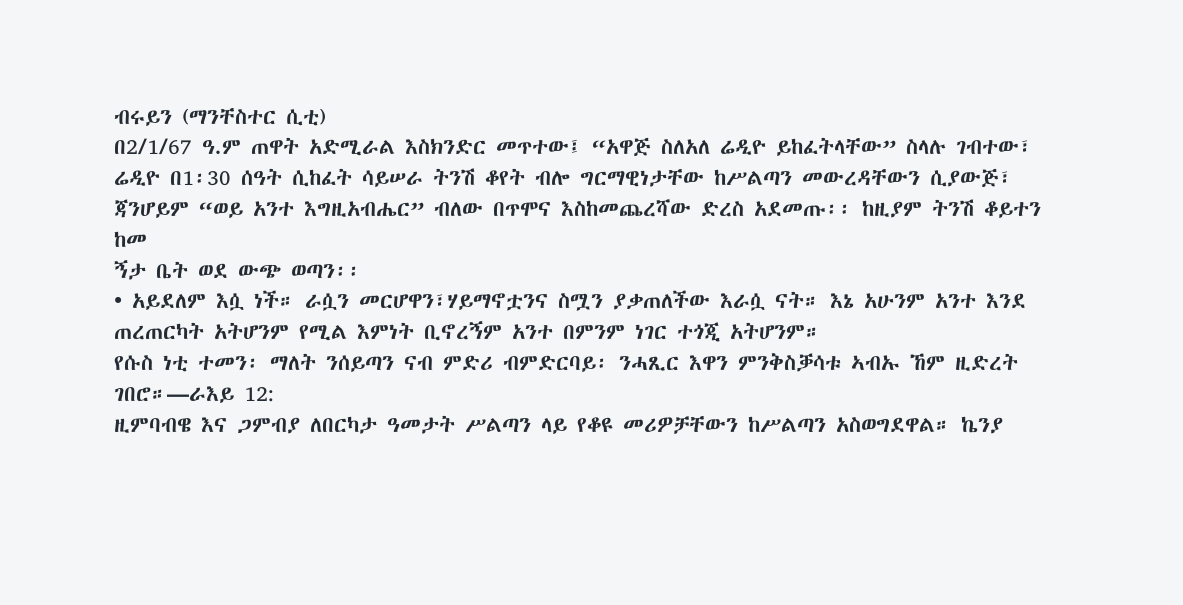ብሩይን (ማንቸስተር ሲቲ)
በ2/1/67 ዓ.ም ጠዋት አድሚራል እስክንድር መጥተው፤ “አዋጅ ስለአለ ሬዲዮ ይከፈትላቸው” ስላሉ ገብተው፣ ሬዲዮ በ1፡30 ሰዓት ሲከፈት ሳይሠራ ትንሽ ቆየት ብሎ ግርማዊነታቸው ከሥልጣን መውረዳቸውን ሲያውጅ፣ ጃንሆይም “ወይ አንተ እግዚአብሔር” ብለው በጥሞና እስከመጨረሻው ድረስ አደመጡ፡፡ ከዚያም ትንሽ ቆይተን ከመ
ኝታ ቤት ወደ ውጭ ወጣን፡፡
• አይደለም እሷ ነች። ራሷን መርሆዋን፣ሃይማኖቷንና ስሟን ያቃጠለችው እራሷ ናት። እኔ አሁንም አንተ እንደ ጠረጠርካት አትሆንም የሚል እምነት ቢኖረኝም አንተ በምንም ነገር ተጎጂ አትሆንም።
የሱስ ነቲ ተመን፡ ማለት ንሰይጣን ናብ ምድሪ ብምድርባይ፡ ንሓጺር እዋን ምንቅስቓሳቱ ኣብኡ ኸም ዚድረት ገበሮ።—ራእይ 12:
ዚምባብዌ እና ጋምብያ ለበርካታ ዓመታት ሥልጣን ላይ የቆዩ መሪዎቻቸውን ከሥልጣን አስወግደዋል። ኬንያ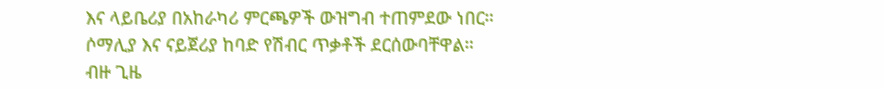እና ላይቤሪያ በአከራካሪ ምርጫዎች ውዝግብ ተጠምደው ነበር። ሶማሊያ እና ናይጀሪያ ከባድ የሽብር ጥቃቶች ደርሰውባቸዋል።
ብዙ ጊዜ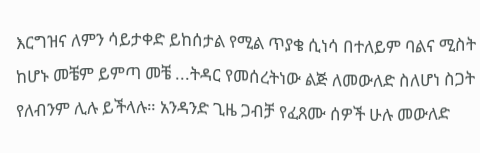እርግዝና ለምን ሳይታቀድ ይከሰታል የሚል ጥያቄ ሲነሳ በተለይም ባልና ሚስት ከሆኑ መቼም ይምጣ መቼ ...ትዳር የመሰረትነው ልጅ ለመውለድ ስለሆነ ስጋት የለብንም ሊሉ ይችላሉ። አንዳንድ ጊዜ ጋብቻ የፈጸሙ ሰዎች ሁሉ መውለድ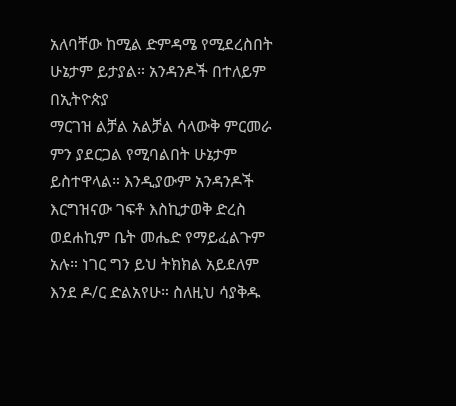አለባቸው ከሚል ድምዳሜ የሚደረስበት ሁኔታም ይታያል። አንዳንዶች በተለይም በኢትዮጵያ
ማርገዝ ልቻል አልቻል ሳላውቅ ምርመራ ምን ያደርጋል የሚባልበት ሁኔታም ይስተዋላል። እንዲያውም አንዳንዶች እርግዝናው ገፍቶ እስኪታወቅ ድረስ ወደሐኪም ቤት መሔድ የማይፈልጉም አሉ። ነገር ግን ይህ ትክክል አይደለም እንደ ዶ/ር ድልአየሁ። ስለዚህ ሳያቅዱ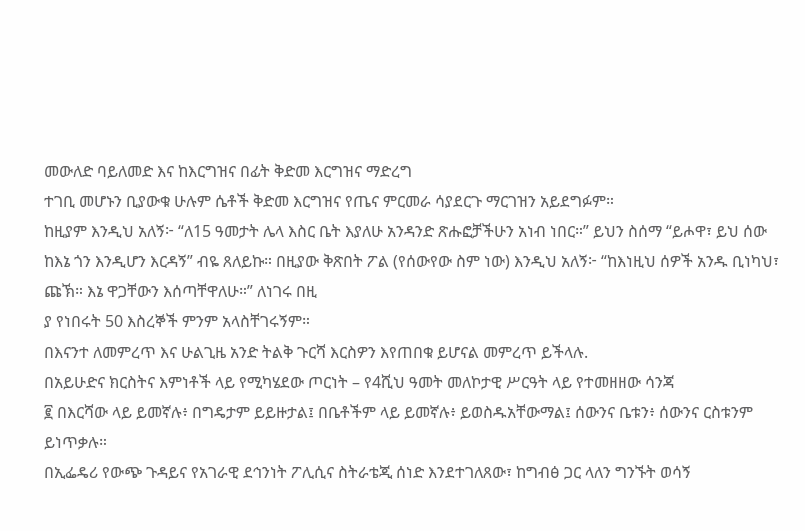መውለድ ባይለመድ እና ከእርግዝና በፊት ቅድመ እርግዝና ማድረግ
ተገቢ መሆኑን ቢያውቁ ሁሉም ሴቶች ቅድመ እርግዝና የጤና ምርመራ ሳያደርጉ ማርገዝን አይደግፉም።
ከዚያም እንዲህ አለኝ፦ “ለ15 ዓመታት ሌላ እስር ቤት እያለሁ አንዳንድ ጽሑፎቻችሁን አነብ ነበር።” ይህን ስሰማ “ይሖዋ፣ ይህ ሰው ከእኔ ጎን እንዲሆን እርዳኝ” ብዬ ጸለይኩ። በዚያው ቅጽበት ፖል (የሰውየው ስም ነው) እንዲህ አለኝ፦ “ከእነዚህ ሰዎች አንዱ ቢነካህ፣ ጩኽ። እኔ ዋጋቸውን እሰጣቸዋለሁ።” ለነገሩ በዚ
ያ የነበሩት 50 እስረኞች ምንም አላስቸገሩኝም።
በእናንተ ለመምረጥ እና ሁልጊዜ አንድ ትልቅ ጉርሻ እርስዎን እየጠበቁ ይሆናል መምረጥ ይችላሉ.
በአይሁድና ክርስትና እምነቶች ላይ የሚካሄደው ጦርነት – የ4ሺህ ዓመት መለኮታዊ ሥርዓት ላይ የተመዘዘው ሳንጃ
፪ በእርሻው ላይ ይመኛሉ፥ በግዴታም ይይዙታል፤ በቤቶችም ላይ ይመኛሉ፥ ይወስዱአቸውማል፤ ሰውንና ቤቱን፥ ሰውንና ርስቱንም ይነጥቃሉ።
በኢፌዴሪ የውጭ ጉዳይና የአገራዊ ደኅንነት ፖሊሲና ስትራቴጂ ሰነድ እንደተገለጸው፣ ከግብፅ ጋር ላለን ግንኙት ወሳኝ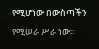የሚሆነው በውስጣችን የሚሠራ ሥራ ነው፡፡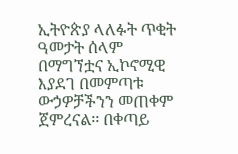ኢትዮጵያ ላለፉት ጥቂት ዓመታት ሰላም በማግኘቷና ኢኮኖሚዊ እያደገ በመምጣቱ ውኃዎቻችንን መጠቀም ጀምረናል፡፡ በቀጣይ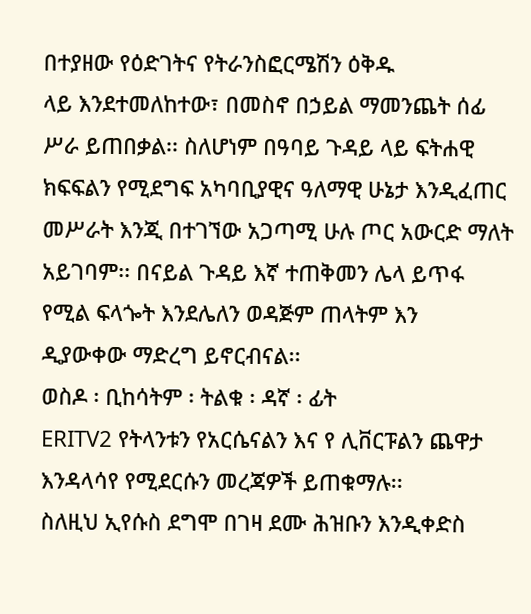በተያዘው የዕድገትና የትራንስፎርሜሽን ዕቅዱ
ላይ እንደተመለከተው፣ በመስኖ በኃይል ማመንጨት ሰፊ ሥራ ይጠበቃል፡፡ ስለሆነም በዓባይ ጉዳይ ላይ ፍትሐዊ ክፍፍልን የሚደግፍ አካባቢያዊና ዓለማዊ ሁኔታ እንዲፈጠር መሥራት እንጂ በተገኘው አጋጣሚ ሁሉ ጦር አውርድ ማለት አይገባም፡፡ በናይል ጉዳይ እኛ ተጠቅመን ሌላ ይጥፋ የሚል ፍላጐት እንደሌለን ወዳጅም ጠላትም እን
ዲያውቀው ማድረግ ይኖርብናል፡፡
ወስዶ ፡ ቢከሳትም ፡ ትልቁ ፡ ዳኛ ፡ ፊት
ERITV2 የትላንቱን የአርሴናልን እና የ ሊቨርፑልን ጨዋታ እንዳላሳየ የሚደርሱን መረጃዎች ይጠቁማሉ፡፡
ስለዚህ ኢየሱስ ደግሞ በገዛ ደሙ ሕዝቡን እንዲቀድስ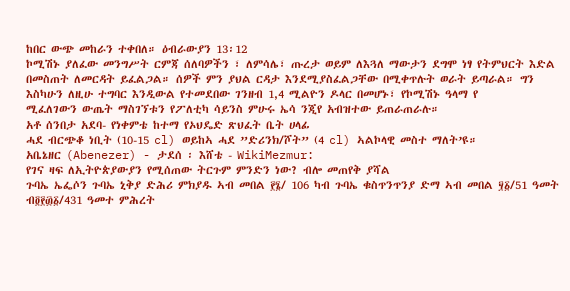ከበር ውጭ መከራን ተቀበለ። ዕብራውያን 13፡12
ኮሚሽኑ ያለፈው መንግሥት ርምጃ ሰለባዎችን ፣ ለምሳሌ፣ ጡረታ ወይም ለእጓለ ማውታን ደግሞ ነፃ የትምህርት እድል በመስጠት ለመርዳት ይፈልጋል። ሰዎች ምን ያህል ርዳታ እንደሚያስፈልጋቸው በሚቀጥሉት ወራት ይጣራል። ግን እስካሁን ለዚሁ ተግባር እንዲውል የተመደበው ገንዘብ 1,4 ሚልዮን ዶላር በመሆኑ፣ የኮሚሽኑ ዓላማ የ
ሚፈለገውን ውጤት ማስገኘቱን የፖለቲካ ሳይንስ ምሁሩ ኤሳ ንጂየ አብዝተው ይጠራጠራሉ።
አቶ ሰንበታ አደባ- የነቀምቴ ከተማ የኦህዴድ ጽህፈት ቤት ሀላፊ
ሓደ ብርጭቆ ነቢት (10-15 cl) ወይከኣ ሓደ ”ድሪንክ/ሾት” (4 cl) ኣልኮላዊ መስተ ማለት’ዩ።
አቤኔዘር (Abenezer) - ታደሰ ፡ እሸቴ - WikiMezmur:
የገና ዛፍ ለኢትዮጵያውያን የሚሰጠው ትርጉም ምንድን ነው? ብሎ መጠየቅ ያሻል
ጉባኤ ኤፌሶን ጉባኤ ኒቅያ ድሕሪ ምክያዱ ኣብ መበል ፻፮/ 106 ካብ ጉባኤ ቁስጥንጥንያ ድማ ኣብ መበል ፶፩/51 ዓመት ብ፬፻፴፩/431 ዓመተ ምሕረት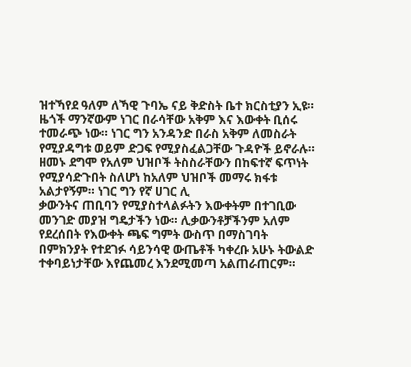ዝተኻየደ ዓለም ለኻዊ ጉባኤ ናይ ቅድስት ቤተ ክርስቲያን ኢዩ።
ዜጎች ማንኛውም ነገር በራሳቸው አቅም እና እውቀት ቢሰሩ ተመራጭ ነው። ነገር ግን አንዳንድ በራስ አቅም ለመስራት የሚያዳግቱ ወይም ድጋፍ የሚያስፈልጋቸው ጉዳዮች ይኖራሉ። ዘመኑ ደግሞ የአለም ህዝቦች ትስስራቸውን በከፍተኛ ፍጥነት የሚያሳድጉበት ስለሆነ ከአለም ህዝቦች መማሩ ክፋቱ አልታየኝም። ነገር ግን የኛ ሀገር ሊ
ቃውንትና ጠቢባን የሚያስተላልፉትን እውቀትም በተገቢው መንገድ መያዝ ግዴታችን ነው። ሊቃውንቶቻችንም አለም የደረሰበት የእውቀት ጫፍ ግምት ውስጥ በማስገባት በምክንያት የተደገፉ ሳይንሳዊ ውጤቶች ካቀረቡ አሁኑ ትውልድ ተቀባይነታቸው እየጨመረ እንደሚመጣ አልጠራጠርም።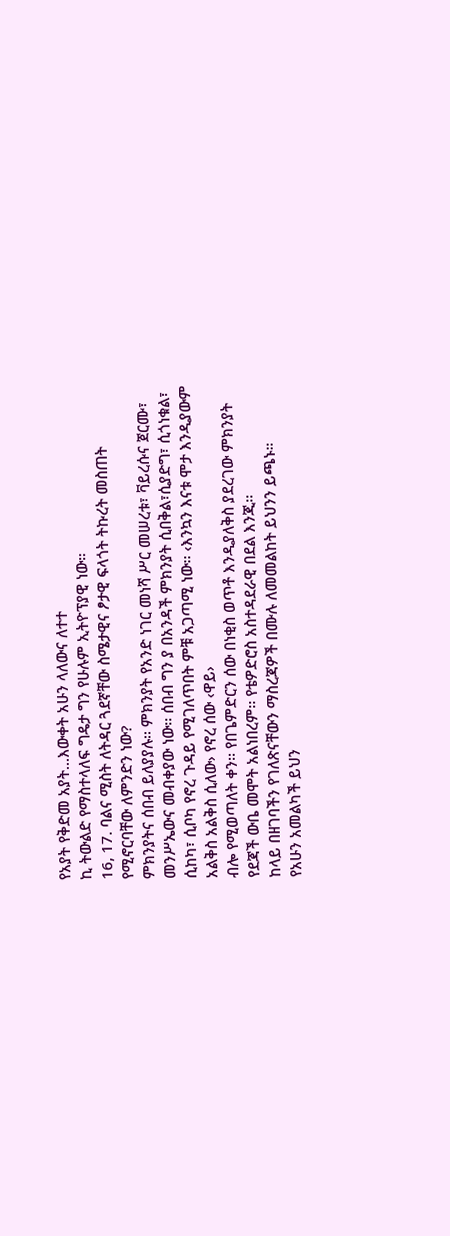የአያት የቅድመ አያት...እውቀት አሁን ላለውና ለተተ
ኪ ትውልድ የማስተላለፍ ግዴታ ግን የሁሉም ኢትዮፕያዊ ነው።
16, 17. ባልና ሚስት ለትዳር ጓደኛቸው ስሜታዊና ፆታዊ ፍላጎት ትኩረት መስጠት የሚኖርባቸው ለምንድን ነው?
ምክንያትና ሰበብ ይለያያሉ፡፡ ምክንያት የአንድ ነገር መነሻ ሥር መሠረቱ፣ ቫይረሱና ጀርሙ፣ መንሥኤውና መብቀያው ነው፡፡ ሰበብ ግን ያ በአንዳች ምክንያት ሲበቅል፣ሲያድግ፣ ሲጎነቁል፣ ሲከካ፣ ሲቦካ የኖረ ጉዳይ የሚገለጥበት ምቹ አጋጣሚ ነው፡፡ ‹እንኳን እናቱ ሞታ እንዲያውም አልቅስ አልቅስ ሲለው› የኖረ ሰው ‹ዋይ›
ብሎ የሚወጣለት ቀን፡፡ የበጌምድርን ሰው በነቂስ ወጥቶ እንዲያለቅስ ያደረገው ምክንያት የደጃች ውቤ መሞት አልነበረም፡፡ የቴዎድሮስ አስተዳደራዊ በደል እንጂ፡፡
ከላይ በዘገባችን የገለጽናቸውን ማስረጃዎች በሙሉ ለመመልከት ይህንን ይጫኑ።
የአሁን አመልካች ይህን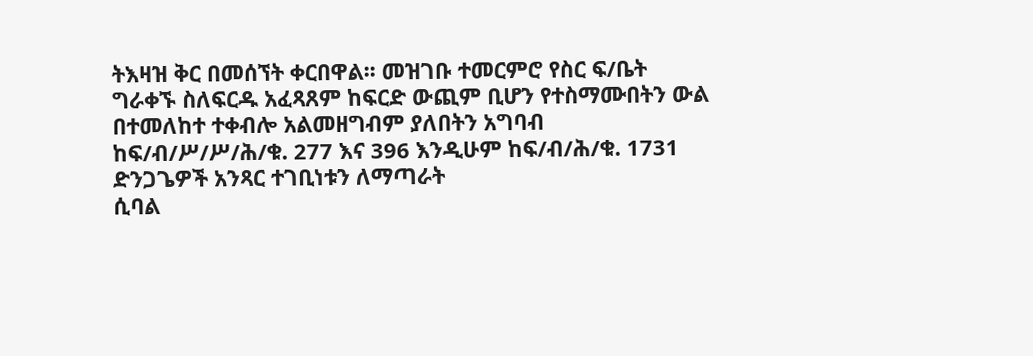ትእዛዝ ቅር በመሰኘት ቀርበዋል፡፡ መዝገቡ ተመርምሮ የስር ፍ/ቤት ግራቀኙ ስለፍርዱ አፈጻጸም ከፍርድ ውጪም ቢሆን የተስማሙበትን ውል በተመለከተ ተቀብሎ አልመዘግብም ያለበትን አግባብ ከፍ/ብ/ሥ/ሥ/ሕ/ቁ. 277 እና 396 እንዲሁም ከፍ/ብ/ሕ/ቁ. 1731 ድንጋጌዎች አንጻር ተገቢነቱን ለማጣራት
ሲባል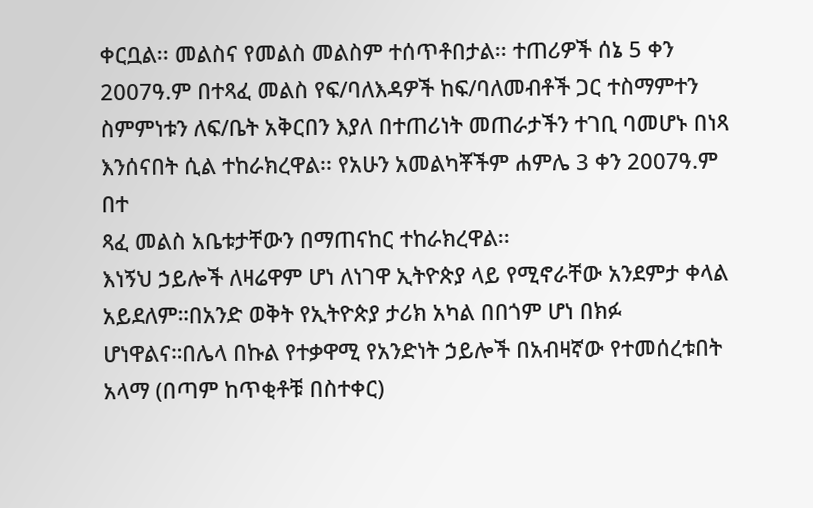ቀርቧል፡፡ መልስና የመልስ መልስም ተሰጥቶበታል፡፡ ተጠሪዎች ሰኔ 5 ቀን 2007ዓ.ም በተጻፈ መልስ የፍ/ባለእዳዎች ከፍ/ባለመብቶች ጋር ተስማምተን ስምምነቱን ለፍ/ቤት አቅርበን እያለ በተጠሪነት መጠራታችን ተገቢ ባመሆኑ በነጻ እንሰናበት ሲል ተከራክረዋል፡፡ የአሁን አመልካቾችም ሐምሌ 3 ቀን 2007ዓ.ም በተ
ጻፈ መልስ አቤቱታቸውን በማጠናከር ተከራክረዋል፡፡
እነኝህ ኃይሎች ለዛሬዋም ሆነ ለነገዋ ኢትዮጵያ ላይ የሚኖራቸው አንደምታ ቀላል አይደለም።በአንድ ወቅት የኢትዮጵያ ታሪክ አካል በበጎም ሆነ በክፉ ሆነዋልና።በሌላ በኩል የተቃዋሚ የአንድነት ኃይሎች በአብዛኛው የተመሰረቱበት አላማ (በጣም ከጥቂቶቹ በስተቀር)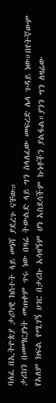ባለፈ በኢትዮጵያ ታሪካዊ ክስተት ላይ መነሻ ያደረጉ ናቸው።
ታሪክን በመማርያነት መጠቀም ጥሩ ነው በዛሬ ትውልድ ላይ ግን ስላለፈው መፍረድ ሌላ ጉዳይ ነው።በየትኛውም የአለም ክፍል የሚገኝ ሀገር በታሪኩ አሳዛኝም ሆነ አስደሳችም ኩነቶችን ያልፋል።ያንን ግን ለዛሬው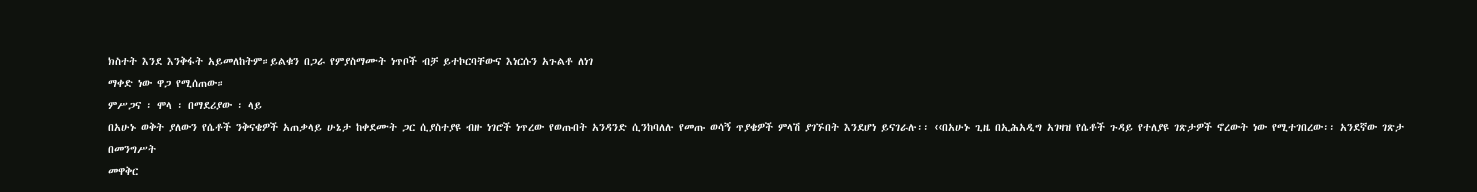ክስተት እንደ እንቅፋት አይመለከትም።ይልቁን በጋራ የምያስማሙት ነጥቦች ብቻ ይተኮርባቸውና እነርሱን አጉልቶ ለነገ
ማቀድ ነው ዋጋ የሚሰጠው።
ምሥጋና ፡ ሞላ ፡ በማደሪያው ፡ ላይ
በአሁኑ ወቅት ያለውን የሴቶች ንቅናቄዎች አጠቃላይ ሁኔታ ከቀደሙት ጋር ሲያስተያዩ ብዙ ነገሮች ነጥረው የወጡበት አንዳንድ ሲንከባለሉ የመጡ ወሳኝ ጥያቄዎች ምላሽ ያገኙበት እንደሆነ ይናገራሉ፡፡ ‹‹በአሁኑ ጊዜ በኢሕአዲግ አገዛዝ የሴቶች ጉዳይ የተለያዩ ገጽታዎች ኖረውት ነው የሚተገበረው፡፡ አንደኛው ገጽታ በመንግሥት
መዋቅር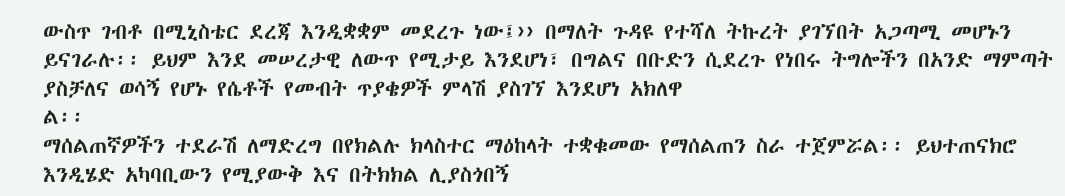ውስጥ ገብቶ በሚኒስቴር ደረጃ እንዲቋቋም መደረጉ ነው፤›› በማለት ጉዳዩ የተሻለ ትኩረት ያገኘበት አጋጣሚ መሆኑን ይናገራሉ፡፡ ይህም እንደ መሠረታዊ ለውጥ የሚታይ እንደሆነ፣ በግልና በቡድን ሲደረጉ የነበሩ ትግሎችን በአንድ ማምጣት ያስቻለና ወሳኝ የሆኑ የሴቶች የመብት ጥያቄዎች ምላሽ ያስገኘ እንደሆነ አክለዋ
ል፡፡
ማሰልጠኛዎችን ተደራሽ ለማድረግ በየክልሉ ክላስተር ማዕከላት ተቋቁመው የማሰልጠን ስራ ተጀምሯል፡፡ ይህተጠናክሮ እንዲሄድ አካባቢውን የሚያውቅ እና በትክክል ሊያስጎበኝ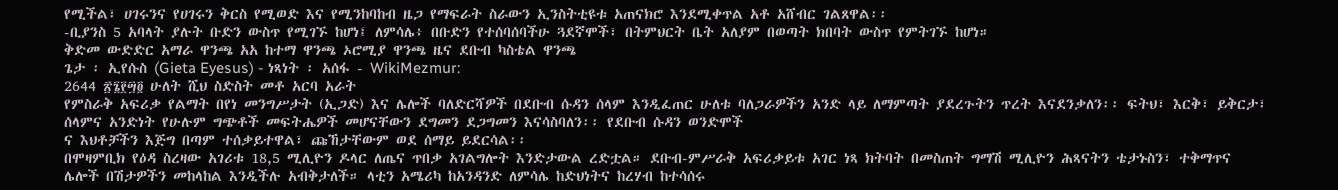የሚችል፣ ሀገሩንና የሀገሩን ቅርስ የሚወድ እና የሚንከባከብ ዜጋ የማፍራት ስራውን ኢንስትቲዩቱ አጠናክሮ እንደሚቀጥል አቶ አሸብር ገልጸዋል፡፡
-ቢያንስ 5 አባላት ያሉት ቡድን ውስጥ የሚገኙ ከሆነ፤ ለምሳሌ፥ በቡድን የተሰባሰባችሁ ጓደኛሞች፣ በትምህርት ቤት አለያም በወጣት ክበባት ውስጥ የምትገኙ ከሆነ።
ቅድመ ውድድር አማራ ዋንጫ አአ ከተማ ዋንጫ ኦሮሚያ ዋንጫ ዜና ደቡብ ካስቴል ዋንጫ
ጌታ ፡ ኢየሱስ (Gieta Eyesus) - ነጻነት ፡ አሰፋ - WikiMezmur:
2644 ፳፮፻፵፬ ሁለት ሺህ ስድስት መቶ አርባ አራት
የምስራቅ አፍሪቃ የልማት በየነ መንግሥታት (ኢጋድ) እና ሌሎች ባለድርሻዎች በደቡብ ሱዳን ሰላም እንዲፈጠር ሁለቱ ባለጋራዎችን አንድ ላይ ለማምጣት ያደረጉትን ጥረት እናደንቃለን፡፡ ፍትህ፣ እርቅ፣ ይቅርታ፣ ሰላምና አንድነት የሁሉም ግጭቶች መፍትሔዎች መሆናቸውን ደግመን ደጋግመን እናሳስባለን፡፡ የደቡብ ሱዳን ወንድሞች
ና እህቶቻችን እጅግ በጣም ተሰቃይተዋል፣ ጩኸታቸውም ወደ ሰማይ ይደርሳል፡፡
በሞዛምቢክ የዕዳ ስረዛው አገሪቱ 18,5 ሚሊዮን ዶላር ለጤና ጥበቃ አገልግሎት እንድታውል ረድቷል። ደቡብ-ምሥራቅ አፍሪቃይቱ አገር ነጻ ክትባት በመስጠት ግማሽ ሚሊዮን ሕጻናትን ቴታኑስን፣ ተቅማጥና ሌሎች በሽታዎችን መከላከል እንዲችሉ አብቅታለች። ላቲን አሜሪካ ከአንዳንድ ለምሳሌ ከድህነትና ከረሃብ ከተሳሰሩ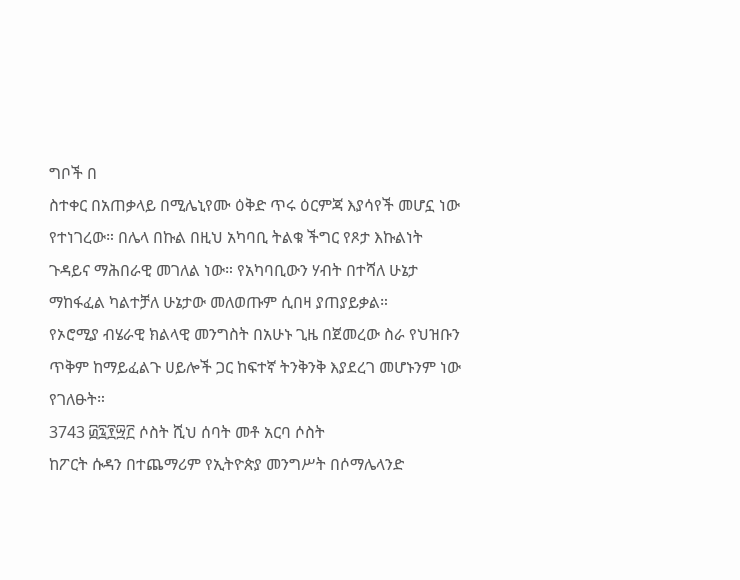ግቦች በ
ስተቀር በአጠቃላይ በሚሌኒየሙ ዕቅድ ጥሩ ዕርምጃ እያሳየች መሆኗ ነው የተነገረው። በሌላ በኩል በዚህ አካባቢ ትልቁ ችግር የጾታ እኩልነት ጉዳይና ማሕበራዊ መገለል ነው። የአካባቢውን ሃብት በተሻለ ሁኔታ ማከፋፈል ካልተቻለ ሁኔታው መለወጡም ሲበዛ ያጠያይቃል።
የኦሮሚያ ብሄራዊ ክልላዊ መንግስት በአሁኑ ጊዜ በጀመረው ስራ የህዝቡን ጥቅም ከማይፈልጉ ሀይሎች ጋር ከፍተኛ ትንቅንቅ እያደረገ መሆኑንም ነው የገለፁት።
3743 ፴፯፻፵፫ ሶስት ሺህ ሰባት መቶ አርባ ሶስት
ከፖርት ሱዳን በተጨማሪም የኢትዮጵያ መንግሥት በሶማሌላንድ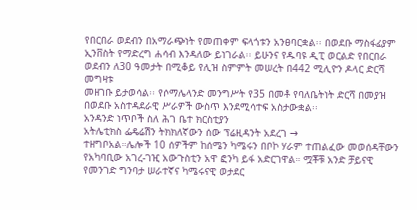የበርበራ ወደብን በአማራጭነት የመጠቀም ፍላጎቱን አንፀባርቋል፡፡ በወደቡ ማስፋፊያም ኢንቨስት የማድረግ ሐሳብ እንዳለው ይነገራል፡፡ ይሁንና የዱባዩ ዲፒ ወርልድ የበርበራ ወደብን ለ30 ዓመታት በሚቆይ የሊዝ ስምምት መሠረት በ442 ሚሊዮን ዶላር ድርሻ መግዛቱ
መዘገቡ ይታወሳል፡፡ የሶማሌላንድ መንግሥት የ35 በመቶ የባለቤትነት ድርሻ በመያዝ በወደቡ አስተዳደራዊ ሥራዎች ውስጥ እንደሚሳተፍ አስታውቋል፡፡
አንዳንድ ነጥቦች ስለ ሕገ ቤተ ክርስቲያን
አትሌቲክስ ፌዴሬሽን ትክክለኛውን ሰው ፕሬዚዳንት አደረገ →
ተዘግቦአል።ሌሎች 10 ሰዎችም ከሰሜን ካሜሩን በቦኮ ሃራም ተጠልፈው መወሰዳቸውን የአካባቢው አገረ-ገዢ አውጉስቲን አዋ ፎንካ ይፋ አድርገዋል። ሟቾቹ አንድ ቻይናዊ የመንገድ ግንባታ ሠራተኛና ካሜሩናዊ ወታደር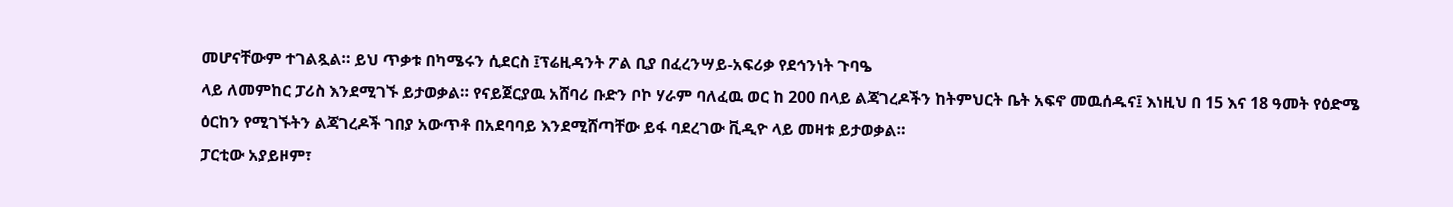መሆናቸውም ተገልጿል። ይህ ጥቃቱ በካሜሩን ሲደርስ ፤ፕሬዚዳንት ፖል ቢያ በፈረንሣይ-አፍሪቃ የደኅንነት ጉባዔ
ላይ ለመምከር ፓሪስ እንደሚገኙ ይታወቃል። የናይጀርያዉ አሸባሪ ቡድን ቦኮ ሃራም ባለፈዉ ወር ከ 200 በላይ ልጃገረዶችን ከትምህርት ቤት አፍኖ መዉሰዱና፤ እነዚህ በ 15 እና 18 ዓመት የዕድሜ ዕርከን የሚገኙትን ልጃገረዶች ገበያ አውጥቶ በአደባባይ እንደሚሸጣቸው ይፋ ባደረገው ቪዲዮ ላይ መዛቱ ይታወቃል።
ፓርቲው አያይዞም፣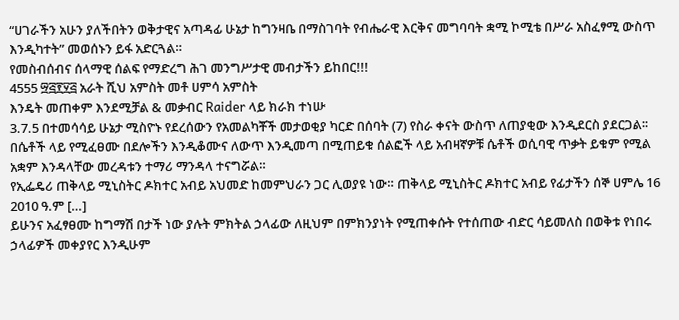“ሀገራችን አሁን ያለችበትን ወቅታዊና አጣዳፊ ሁኔታ ከግንዛቤ በማስገባት የብሔራዊ እርቅና መግባባት ቋሚ ኮሚቴ በሥራ አስፈፃሚ ውስጥ እንዲካተት” መወሰኑን ይፋ አድርጓል።
የመስብሰብና ሰላማዊ ሰልፍ የማድረግ ሕገ መንግሥታዊ መብታችን ይከበር!!!
4555 ፵፭፻፶፭ አራት ሺህ አምስት መቶ ሀምሳ አምስት
እንዴት መጠቀም እንደሚቻል & መቃብር Raider ላይ ክራክ ተነሡ
3.7.5 በተመሳሳይ ሁኔታ ሚስዮኑ የደረሰውን የአመልካቾች መታወቂያ ካርድ በሰባት (7) የስራ ቀናት ውስጥ ለጠያቂው እንዲደርስ ያደርጋል፡፡
በሴቶች ላይ የሚፈፀሙ በደሎችን እንዲቆሙና ለውጥ እንዲመጣ በሚጠይቁ ሰልፎች ላይ አብዛኛዎቹ ሴቶች ወሲባዊ ጥቃት ይቁም የሚል አቋም እንዳላቸው መረዳቱን ተማሪ ማንዳላ ተናግሯል።
የኢፌዴሪ ጠቅላይ ሚኒስትር ዶክተር አብይ አህመድ ከመምህራን ጋር ሊወያዩ ነው። ጠቅላይ ሚኒስትር ዶክተር አብይ የፊታችን ሰኞ ሀምሌ 16 2010 ዓ.ም […]
ይሁንና አፈፃፀሙ ከግማሽ በታች ነው ያሉት ምክትል ኃላፊው ለዚህም በምክንያነት የሚጠቀሱት የተሰጠው ብድር ሳይመለስ በወቅቱ የነበሩ ኃላፊዎች መቀያየር እንዲሁም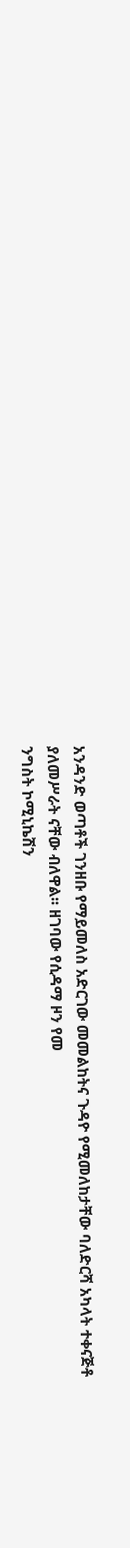አንዳንድ ወጣቶች ገንዘቡ የማይመለስ አድርገው መመልከትና ጉዳዮ የሚመለከታቸው ባለድርሻ አካላት ተቀናጅቶ ያለመሥራት ናቸው ብለዋል፡፡ ዘገባው የሲዳማ ዞን የመ
ንግስት ኮሚኒኬሽን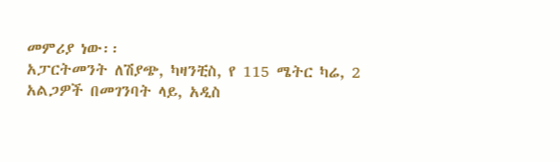መምሪያ ነው፡፡
አፓርትመንት ለሽያጭ, ካዛንቺስ, የ 115 ሜትር ካሬ, 2 አልጋዎች በመገንባት ላይ, አዲስ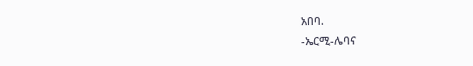አበባ.
-ኤርሚ-ሌባና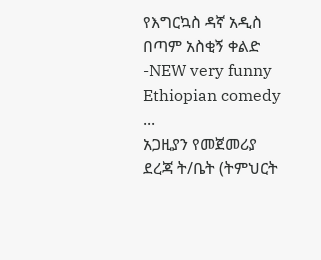የእግርኳስ ዳኛ አዲስ በጣም አስቂኝ ቀልድ -NEW very funny Ethiopian comedy ...
አጋዚያን የመጀመሪያ ደረጃ ት/ቤት (ትምህርት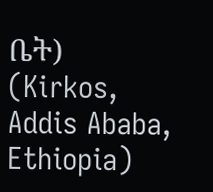ቤት) (Kirkos, Addis Ababa, Ethiopia)